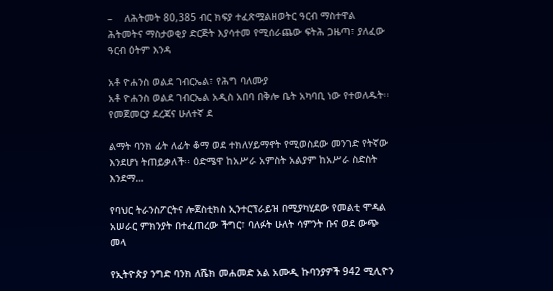–    ለሕትመት 80,385 ብር ክፍያ ተፈጽሟልዘወትር ዓርብ ማስተዋል ሕትመትና ማስታወቂያ ድርጅት እያሳተመ የሚሰራጨው ፍትሕ ጋዜጣ፣ ያለፈው ዓርብ ዕትም እንዳ

አቶ ዮሐንስ ወልደ ገብርኤል፣ የሕግ ባለሙያ
አቶ ዮሐንስ ወልደ ገብርኤል አዲስ አበባ በቅሎ ቤት አካባቢ ነው የተወለዱት፡፡  የመጀመርያ ደረጃና ሁለተኛ ደ

ልማት ባንክ ፊት ለፊት ቆማ ወደ ተክለሃይማኖት የሚወስደው መንገድ የትኛው እንደሆነ ትጠይቃለች፡፡ ዕድሜዋ ከአሥራ አምስት አልያም ከአሥራ ስድስት እንደማ…

የባህር ትራንስፖርትና ሎጀስቲክስ ኢንተርፕራይዝ በሚያካሂደው የመልቲ ሞዳል አሠራር ምክንያት በተፈጠረው ችግር፣ ባለፉት ሁለት ሳምንት ቡና ወደ ውጭ መላ

የኢትዮጵያ ንግድ ባንክ ለሼክ መሐመድ አል አሙዲ ኩባንያዎች 942 ሚሊዮን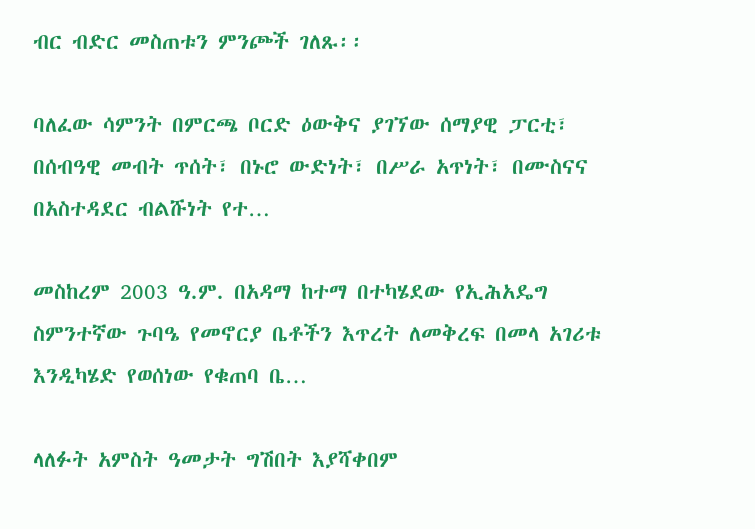ብር ብድር መስጠቱን ምንጮች ገለጹ፡፡

ባለፈው ሳምንት በምርጫ ቦርድ ዕውቅና ያገኘው ሰማያዊ ፓርቲ፣ በሰብዓዊ መብት ጥሰት፣ በኑሮ ውድነት፣ በሥራ አጥነት፣ በሙስናና በአስተዳደር ብልሹነት የተ…

መስከረም 2003 ዓ.ም. በአዳማ ከተማ በተካሄደው የኢሕአዴግ ስምንተኛው ጉባዔ የመኖርያ ቤቶችን እጥረት ለመቅረፍ በመላ አገሪቱ እንዲካሄድ የወሰነው የቁጠባ ቤ…

ላለፉት አምስት ዓመታት ግሽበት እያሻቀበም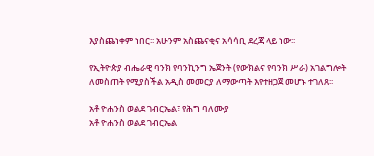እያስጨነቀም ነበር፡፡ አሁንም አስጨናቂና አሳሳቢ ደረጃ ላይ ነው፡፡

የኢትዮጵያ ብሔራዊ ባንክ የባንኪንግ ኤጀንት (የውክልና የባንክ ሥራ) አገልግሎት ለመስጠት የሚያስችል አዲስ መመርያ ለማውጣት እየተዘጋጀ መሆኑ ተገለጸ፡፡

አቶ ዮሐንስ ወልደ ገብርኤል፣ የሕግ ባለሙያ
አቶ ዮሐንስ ወልደ ገብርኤል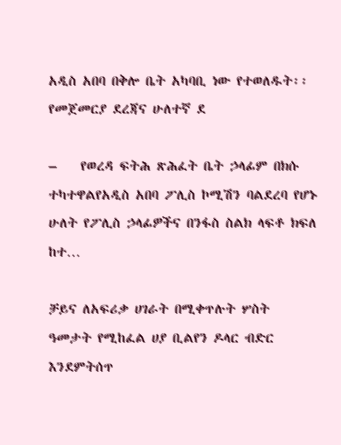አዲስ አበባ በቅሎ ቤት አካባቢ ነው የተወለዱት፡፡  የመጀመርያ ደረጃና ሁለተኛ ደ

–    የወረዳ ፍትሕ ጽሕፈት ቤት ኃላፊም በክሱ ተካተዋልየአዲስ አበባ ፖሊስ ኮሚሽን ባልደረባ የሆኑ ሁለት የፖሊስ ኃላፊዎችና በንፋስ ስልክ ላፍቶ ክፍለ ከተ…

ቻይና ለአፍሪቃ ሀገራት በሚቀጥሉት ሦስት ዓመታት የሚከፈል ሀያ ቢልየን ዶላር ብድር እንደምትሰጥ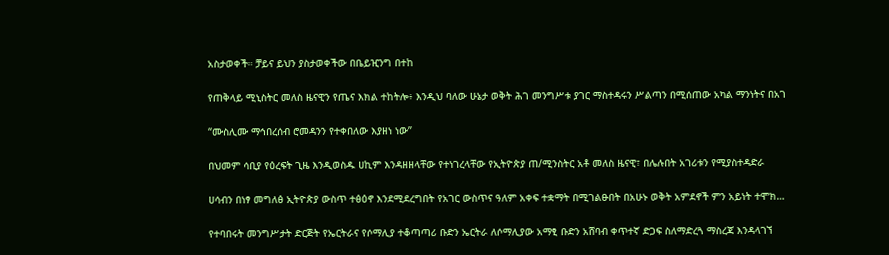አስታወቀች። ቻይና ይህን ያስታወቀችው በቤይዢንግ በተከ

የጠቅላይ ሚኒስትር መለስ ዜናዊን የጤና እክል ተከትሎ፥ እንዲህ ባለው ሁኔታ ወቅት ሕገ መንግሥቱ ያገር ማስተዳሩን ሥልጣን በሚሰጠው አካል ማንነትና በአገ

“ሙስሊሙ ማኅበረሰብ ሮመዳንን የተቀበለው እያዘነ ነው”

በህመም ሳቢያ የዕረፍት ጊዜ እንዲወስዱ ሀኪም እንዳዘዘላቸው የተነገረላቸው የኢትዮጵያ ጠ/ሚንስትር አቶ መለስ ዜናዊ፣ በሌሉበት አገሪቱን የሚያስተዳድራ

ሀሳብን በነፃ መግለፅ ኢትዮጵያ ውስጥ ተፅዕኖ እንደሚደረግበት የአገር ውስጥና ዓለም አቀፍ ተቋማት በሚገልፁበት በአሁኑ ወቅት አምደኖች ምን አይነት ተሞክ…

የተባበሩት መንግሥታት ድርጅት የኤርትራና የሶማሊያ ተቆጣጣሪ ቡድን ኤርትራ ለሶማሊያው አማፂ ቡድን አሸባብ ቀጥተኛ ድጋፍ ስለማድረጓ ማስረጃ እንዳላገኘ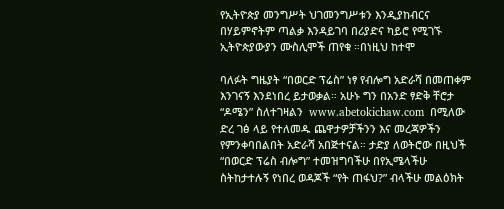የኢትዮጵያ መንግሥት ህገመንግሥቱን እንዲያከብርና በሃይምኖትም ጣልቃ እንዳይገባ በሪያድና ካይሮ የሚገኙ ኢትዮጵያውያን ሙስሊሞች ጠየቁ ።በነዚህ ከተሞ

ባለፉት ግዜያት “በወርድ ፕሬስ” ነፃ የብሎግ አድራሻ በመጠቀም እንገናኝ እንደነበረ ይታወቃል። አሁኑ ግን በአንድ ፃድቅ ቸሮታ “ዶሜን” ስለተገዛልን  www.abetokichaw.com  በሚለው ድረ ገፅ ላይ የተለመዱ ጨዋታዎቻችንን እና መረጃዎችን የምንቀባበልበት አድራሻ አበጅተናል። ታድያ ለወትሮው በዚህች “በወርድ ፕሬስ ብሎግ” ተመዝግባችሁ በየኢሜላችሁ ስትከታተሉኝ የነበረ ወዳጆች “የት ጠፋህ?” ብላችሁ መልዕክት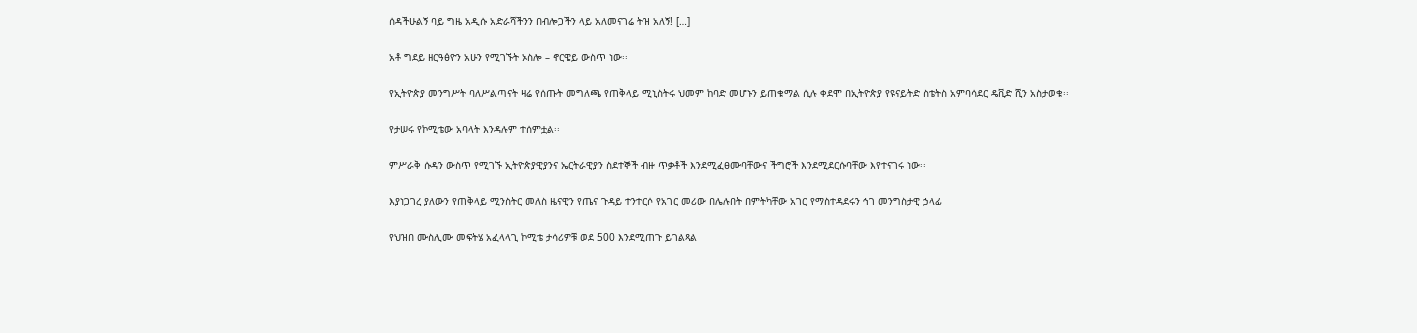ሰዳችሁልኝ ባይ ግዜ አዲሱ አድራሻችንን በብሎጋችን ላይ አለመናገሬ ትዝ አለኝ! […]

አቶ ግደይ ዘርዓፅዮን አሁን የሚገኙት ኦስሎ – ኖርዌይ ውስጥ ነው፡፡

የኢትዮጵያ መንግሥት ባለሥልጣናት ዛሬ የሰጡት መግለጫ የጠቅላይ ሚኒስትሩ ህመም ከባድ መሆኑን ይጠቁማል ሲሉ ቀደሞ በኢትዮጵያ የዩናይትድ ስቴትስ አምባሳደር ዴቪድ ሺን አስታወቁ፡፡

የታሠሩ የኮሚቴው አባላት እንዳሉም ተሰምቷል፡፡

ምሥራቅ ሱዳን ውስጥ የሚገኙ ኢትዮጵያዊያንና ኤርትራዊያን ስደተኞች ብዙ ጥቃቶች እንደሚፈፀሙባቸውና ችግሮች እንደሚደርሱባቸው እየተናገሩ ነው፡፡

እያነጋገረ ያለውን የጠቅላይ ሚንስትር መለስ ዜናዊን የጤና ጉዳይ ተንተርሶ የአገር መሪው በሌሉበት በምትካቸው አገር የማስተዳደሩን ኅገ መንግስታዊ ኃላፊ

የህዝበ ሙስሊሙ መፍትሄ አፈላላጊ ኮሚቴ ታሳሪዎቹ ወደ 500 እንደሚጠጉ ይገልጻል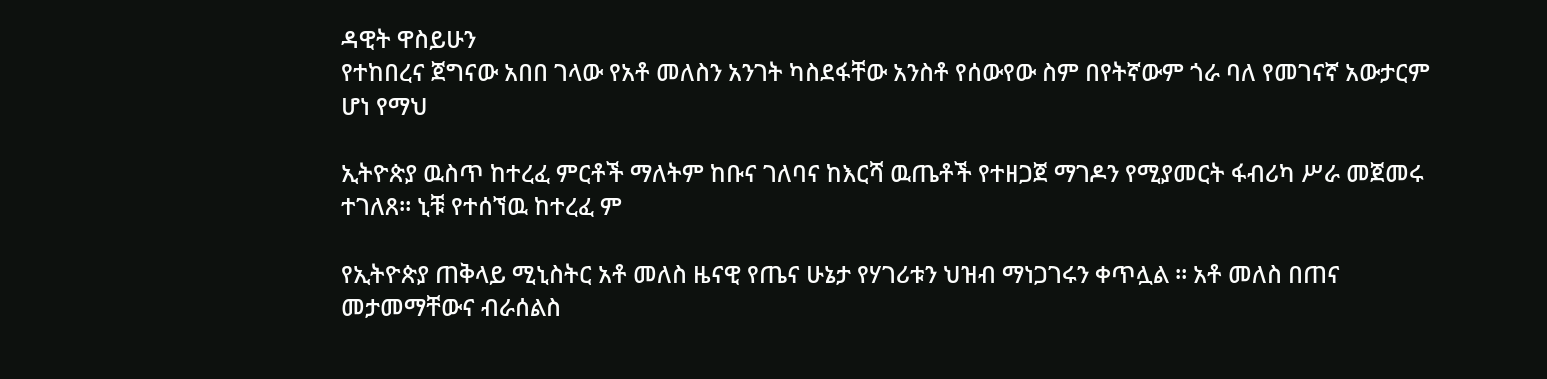ዳዊት ዋስይሁን
የተከበረና ጀግናው አበበ ገላው የአቶ መለስን አንገት ካስደፋቸው አንስቶ የሰውየው ስም በየትኛውም ጎራ ባለ የመገናኛ አውታርም ሆነ የማህ

ኢትዮጵያ ዉስጥ ከተረፈ ምርቶች ማለትም ከቡና ገለባና ከእርሻ ዉጤቶች የተዘጋጀ ማገዶን የሚያመርት ፋብሪካ ሥራ መጀመሩ ተገለጸ። ኒቹ የተሰኘዉ ከተረፈ ም

የኢትዮጵያ ጠቅላይ ሚኒስትር አቶ መለስ ዜናዊ የጤና ሁኔታ የሃገሪቱን ህዝብ ማነጋገሩን ቀጥሏል ። አቶ መለስ በጠና መታመማቸውና ብራሰልስ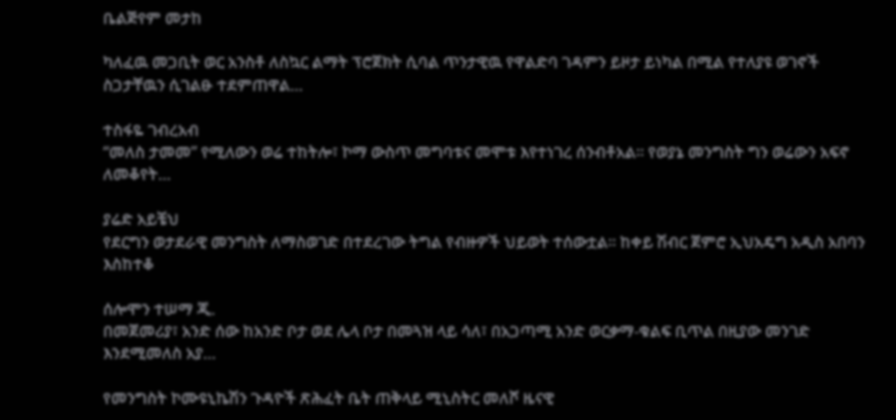ቤልጅየም መታከ

ካለፈዉ መጋቢት ወር አንስቶ ለስኳር ልማት ፕሮጀክት ሲባል ጥንታዊዉ የዋልድባ ገዳምን ይዞታ ይነካል በሚል የተለያዩ ወገኖች ስጋታቸዉን ሲገልፁ ተደምጠዋል…

ተስፋዬ ገብረአብ
“መለስ ታመመ” የሚለውን ወሬ ተከትሎ፣ ኮማ ውስጥ መግባቱና መሞቱ እየተነገረ ሰንብቶአል። የወያኔ መንግስት ግን ወሬውን አፍኖ ለመቆየት…

ያሬድ አይቼህ
የደርግን ወታደራዊ መንግስት ለማስወገድ በተደረገው ትግል የብዙዎች ህይወት ተሰውቷል። ከቀይ ሽብር ጀምሮ ኢህአዴግ አዲስ አበባን እስከተቆ

ሰሎሞን ተሠማ ጂ.
በመጀመሪያ፣ አንድ ሰው ከአንድ ቦታ ወደ ሌላ ቦታ በመጓዝ ላይ ሳለ፣ በአጋጣሚ አንድ ወርቃማ-ቁልፍ ቢጥል በዚያው መንገድ እንደሚመለስ አያ…

የመንግስት ኮሙዩኒኬሽን ጉዳዮች ጽሕፈት ቤት ጠቅላይ ሚኒስትር መለሾ ዜናዊ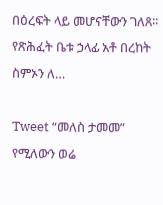በዕረፍት ላይ መሆናቸውን ገለጸ፡፡ የጽሕፈት ቤቱ ኃላፊ አቶ በረከት ስምኦን ለ…

Tweet “መለስ ታመመ” የሚለውን ወሬ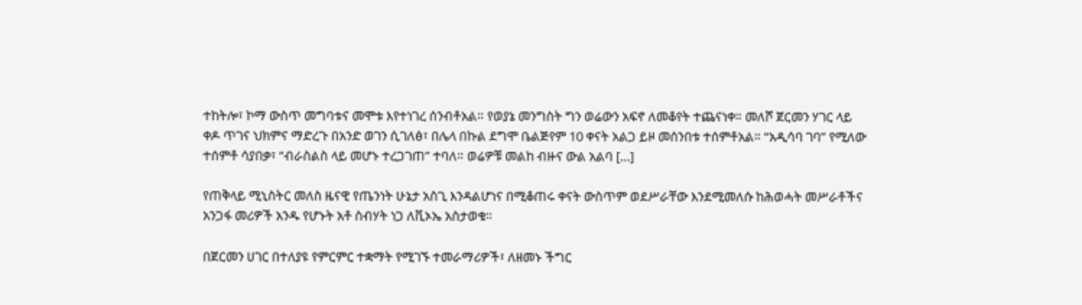ተከትሎ፣ ኮማ ውስጥ መግባቱና መሞቱ እየተነገረ ሰንብቶአል። የወያኔ መንግስት ግን ወሬውን አፍኖ ለመቆየት ተጨናነቀ። መለሾ ጀርመን ሃገር ላይ ቀዶ ጥገና ህክምና ማድረጉ በአንድ ወገን ሲገለፅ፣ በሌላ በኩል ደግሞ ቤልጅየም 10 ቀናት አልጋ ይዞ መሰንበቱ ተሰምቶአል። “አዲሳባ ገባ” የሚለው ተሰምቶ ሳያበቃ፣ “ብራስልስ ላይ መሆኑ ተረጋገጠ” ተባለ። ወሬዎቹ መልከ ብዙና ውል አልባ […]

የጠቅላይ ሚኒስትር መለስ ዜናዊ የጤንነት ሁኔታ አስጊ እንዳልሆነና በሚቆጠሩ ቀናት ውስጥም ወደሥራቸው እንደሚመለሱ ከሕወሓት መሥራቶችና አንጋፋ መሪዎች አንዱ የሆኑት አቶ ስብሃት ነጋ ለቪኦኤ አስታወቁ፡፡

በጀርመን ሀገር በተለያዩ የምርምር ተቋማት የሚገኙ ተመራማሪዎች፣ ለዘመኑ ችግር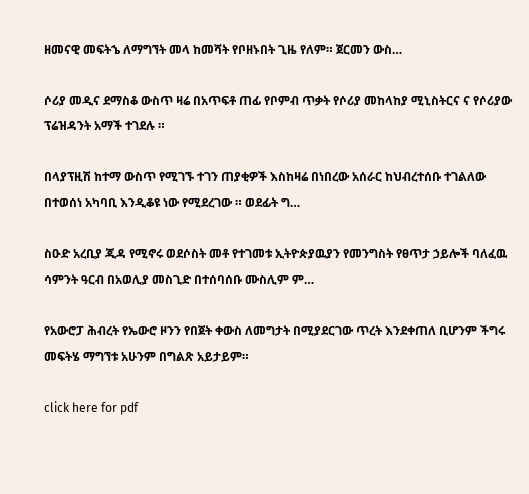ዘመናዊ መፍትኄ ለማግኘት መላ ከመሻት የቦዘኑበት ጊዜ የለም። ጀርመን ውስ…

ሶሪያ መዲና ደማስቆ ውስጥ ዛሬ በአጥፍቶ ጠፊ የቦምብ ጥቃት የሶሪያ መከላከያ ሚኒስትርና ና የሶሪያው ፕሬዝዳንት አማች ተገደሉ ።

በላያፕዚሽ ከተማ ውስጥ የሚገኙ ተገን ጠያቂዎች እስከዛሬ በነበረው አሰራር ከህብረተሰቡ ተገልለው በተወሰነ አካባቢ እንዲቆዩ ነው የሚደረገው ። ወደፊት ግ…

ስዑድ አረቢያ ጂዳ የሚኖሩ ወደሶስት መቶ የተገመቱ ኢትዮጵያዉያን የመንግስት የፀጥታ ኃይሎች ባለፈዉ ሳምንት ዓርብ በአወሊያ መስጊድ በተሰባሰቡ ሙስሊም ም…

የአውሮፓ ሕብረት የኤውሮ ዞንን የበጀት ቀውስ ለመግታት በሚያደርገው ጥረት እንደቀጠለ ቢሆንም ችግሩ መፍትሄ ማግኘቱ አሁንም በግልጽ አይታይም።

click here for pdf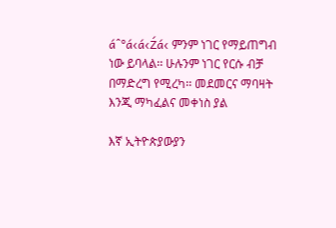áˆ°á‹á‹Źá‹ ምንም ነገር የማይጠግብ ነው ይባላል፡፡ ሁሉንም ነገር የርሱ ብቻ በማድረግ የሚረካ፡፡ መደመርና ማባዛት እንጂ ማካፈልና መቀነስ ያል

እኛ ኢትዮጵያውያን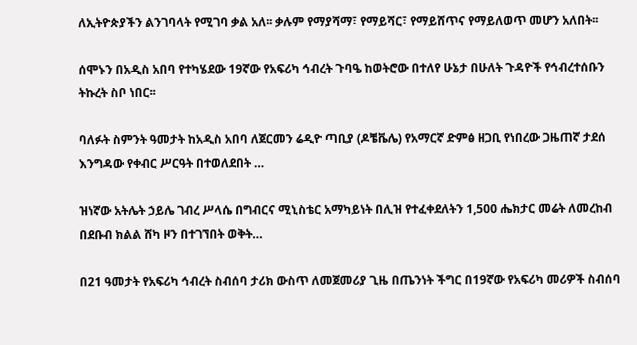ለኢትዮጵያችን ልንገባላት የሚገባ ቃል አለ፡፡ ቃሉም የማያሻማ፣ የማይሻር፣ የማይሸጥና የማይለወጥ መሆን አለበት፡፡

ሰሞኑን በአዲስ አበባ የተካሄደው 19ኛው የአፍሪካ ኅብረት ጉባዔ ከወትሮው በተለየ ሁኔታ በሁለት ጉዳዮች የኅብረተሰቡን ትኩረት ስቦ ነበር፡፡

ባለፉት ስምንት ዓመታት ከአዲስ አበባ ለጀርመን ሬዲዮ ጣቢያ (ዶቼቬሌ) የአማርኛ ድምፅ ዘጋቢ የነበረው ጋዜጠኛ ታደሰ እንግዳው የቀብር ሥርዓት በተወለደበት …

ዝነኛው አትሌት ኃይሌ ገብረ ሥላሴ በግብርና ሚኒስቴር አማካይነት በሊዝ የተፈቀደለትን 1,500 ሔክታር መሬት ለመረከብ በደቡብ ክልል ሸካ ዞን በተገኘበት ወቅት…

በ21 ዓመታት የአፍሪካ ኅብረት ስብሰባ ታሪክ ውስጥ ለመጀመሪያ ጊዜ በጤንነት ችግር በ19ኛው የአፍሪካ መሪዎች ስብሰባ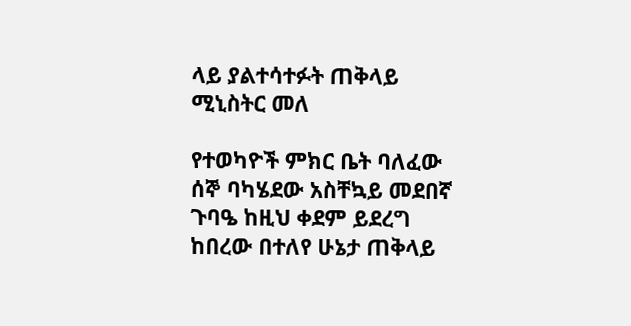ላይ ያልተሳተፉት ጠቅላይ ሚኒስትር መለ

የተወካዮች ምክር ቤት ባለፈው ሰኞ ባካሄደው አስቸኳይ መደበኛ ጉባዔ ከዚህ ቀደም ይደረግ ከበረው በተለየ ሁኔታ ጠቅላይ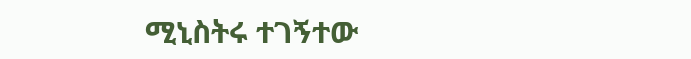ሚኒስትሩ ተገኝተው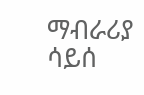ማብራሪያ ሳይሰ